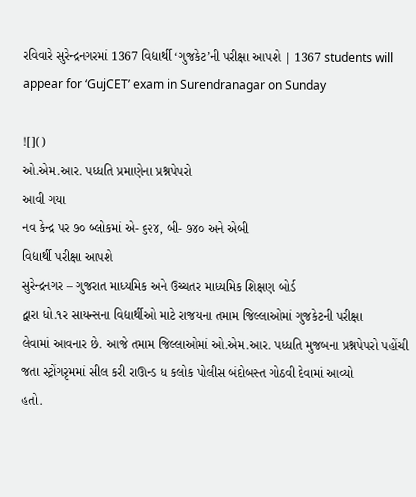રવિવારે સુરેન્દ્રનગરમાં 1367 વિદ્યાર્થી ‘ગુજકેટ’ની પરીક્ષા આપશે | 1367 students will appear for ‘GujCET’ exam in Surendranagar on Sunday

![]()
ઓ.એમ.આર. પધ્ધતિ પ્રમાણેના પ્રશ્નપેપરો
આવી ગયા
નવ કેન્દ્ર પર ૭૦ બ્લોકમાં એ- ૬૨૪, બી- ૭૪૦ અને એબી
વિદ્યાર્થી પરીક્ષા આપશે
સુરેન્દ્રનગર – ગુજરાત માધ્યમિક અને ઉચ્ચતર માધ્યમિક શિક્ષણ બોર્ડ
દ્વારા ધો.૧ર સાયન્સના વિદ્યાર્થીઓ માટે રાજયના તમામ જિલ્લાઓમાં ગુજકેટની પરીક્ષા
લેવામાં આવનાર છે. આજે તમામ જિલ્લાઓમાં ઓ.એમ.આર. પધ્ધતિ મુજબના પ્રશ્નપેપરો પહોંચી
જતા સ્ટ્રોંગરૃમમાં સીલ કરી રાઊન્ડ ધ કલોક પોલીસ બંદોબસ્ત ગોઠવી દેવામાં આવ્યો
હતો.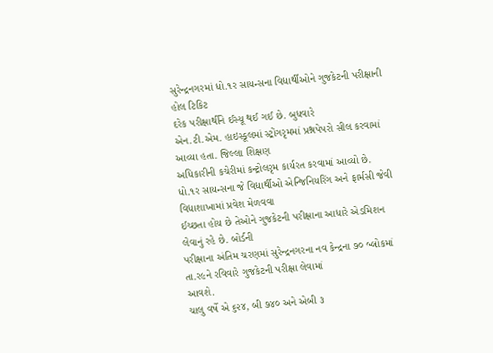સુરેન્દ્રનગરમાં ધો.૧ર સાયન્સના વિદ્યાર્થીઓને ગુજકેટની પરીક્ષાની હોલ ટિકિટ
દરેક પરીક્ષાર્થીને ઈસ્યૂ થઈ ગઈ છે. બુધવારે
એન.ટી.એમ. હાઇસ્કૂલમાં સ્ટ્રોંગરૃમમાં પ્રશ્નપેપરો સીલ કરવામાં આવ્યા હતા. જિલ્લા શિક્ષણ
અધિકારીની કચેરીમાં કન્ટ્રોલરૃમ કાર્યરત કરવામાં આવ્યો છે.
ધો.૧ર સાયન્સના જે વિદ્યાર્થીઓ એન્જિનિયરિંગ અને ફાર્મસી જેવી વિદ્યાશાખામાં પ્રવેશ મેળવવા
ઈચ્છતા હોય છે તેઓને ગુજકેટની પરીક્ષાના આધારે એડમિશન લેવાનું રહે છે. બોર્ડની
પરીક્ષાના અંતિમ ચરણમાં સુરેન્દ્રનગરના નવ કેન્દ્રના ૭૦ બ્લોકમાં તા.ર૯ને રવિવારે ગુજકેટની પરીક્ષા લેવામાં
આવશે.
ચાલુ વર્ષે એ ૬૨૪, બી ૭૪૦ અને એબી ૩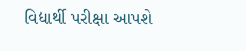વિદ્યાર્થી પરીક્ષા આપશે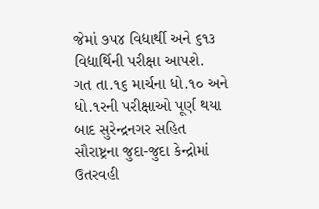જેમાં ૭૫૪ વિદ્યાર્થી અને ૬૧૩ વિદ્યાર્થિની પરીક્ષા આપશે.
ગત તા.૧૬ માર્ચના ધો.૧૦ અને ધો.૧રની પરીક્ષાઓ પૂર્ણ થયા બાદ સુરેન્દ્રનગર સહિત
સૌરાષ્ટ્રના જુદા-જુદા કેન્દ્રોમાં ઉતરવહી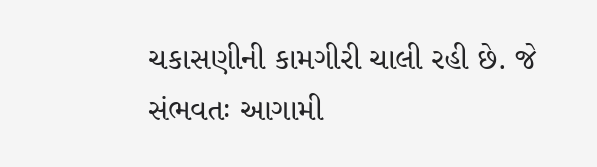ચકાસણીની કામગીરી ચાલી રહી છે. જે
સંભવતઃ આગામી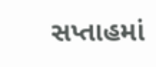સપ્તાહમાં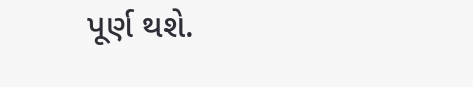પૂર્ણ થશે.